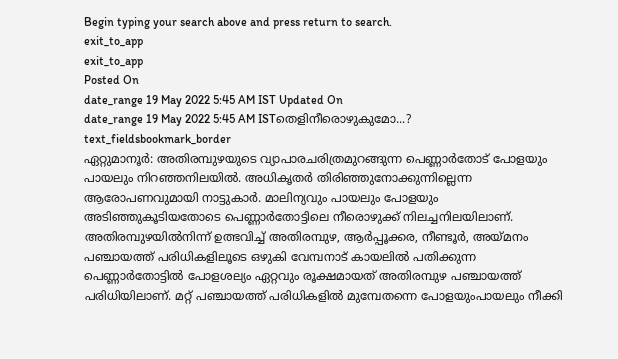Begin typing your search above and press return to search.
exit_to_app
exit_to_app
Posted On
date_range 19 May 2022 5:45 AM IST Updated On
date_range 19 May 2022 5:45 AM ISTതെളിനീരൊഴുകുമോ...?
text_fieldsbookmark_border
ഏറ്റുമാനൂർ: അതിരമ്പുഴയുടെ വ്യാപാരചരിത്രമുറങ്ങുന്ന പെണ്ണാർതോട് പോളയും പായലും നിറഞ്ഞനിലയിൽ. അധികൃതർ തിരിഞ്ഞുനോക്കുന്നില്ലെന്ന ആരോപണവുമായി നാട്ടുകാർ. മാലിന്യവും പായലും പോളയും അടിഞ്ഞുകൂടിയതോടെ പെണ്ണാർതോട്ടിലെ നീരൊഴുക്ക് നിലച്ചനിലയിലാണ്. അതിരമ്പുഴയിൽനിന്ന് ഉത്ഭവിച്ച് അതിരമ്പുഴ, ആർപ്പൂക്കര, നീണ്ടൂർ, അയ്മനം പഞ്ചായത്ത് പരിധികളിലൂടെ ഒഴുകി വേമ്പനാട് കായലിൽ പതിക്കുന്ന പെണ്ണാർതോട്ടിൽ പോളശല്യം ഏറ്റവും രൂക്ഷമായത് അതിരമ്പുഴ പഞ്ചായത്ത് പരിധിയിലാണ്. മറ്റ് പഞ്ചായത്ത് പരിധികളിൽ മുമ്പേതന്നെ പോളയുംപായലും നീക്കി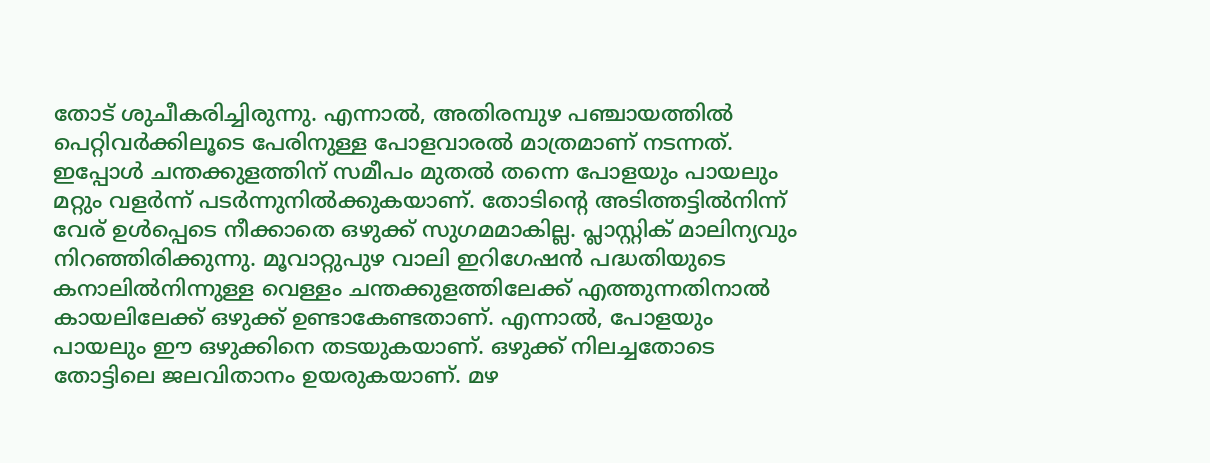തോട് ശുചീകരിച്ചിരുന്നു. എന്നാൽ, അതിരമ്പുഴ പഞ്ചായത്തിൽ പെറ്റിവർക്കിലൂടെ പേരിനുള്ള പോളവാരൽ മാത്രമാണ് നടന്നത്. ഇപ്പോൾ ചന്തക്കുളത്തിന് സമീപം മുതൽ തന്നെ പോളയും പായലും മറ്റും വളർന്ന് പടർന്നുനിൽക്കുകയാണ്. തോടിന്റെ അടിത്തട്ടിൽനിന്ന് വേര് ഉൾപ്പെടെ നീക്കാതെ ഒഴുക്ക് സുഗമമാകില്ല. പ്ലാസ്റ്റിക് മാലിന്യവും നിറഞ്ഞിരിക്കുന്നു. മൂവാറ്റുപുഴ വാലി ഇറിഗേഷൻ പദ്ധതിയുടെ കനാലിൽനിന്നുള്ള വെള്ളം ചന്തക്കുളത്തിലേക്ക് എത്തുന്നതിനാൽ കായലിലേക്ക് ഒഴുക്ക് ഉണ്ടാകേണ്ടതാണ്. എന്നാൽ, പോളയും പായലും ഈ ഒഴുക്കിനെ തടയുകയാണ്. ഒഴുക്ക് നിലച്ചതോടെ തോട്ടിലെ ജലവിതാനം ഉയരുകയാണ്. മഴ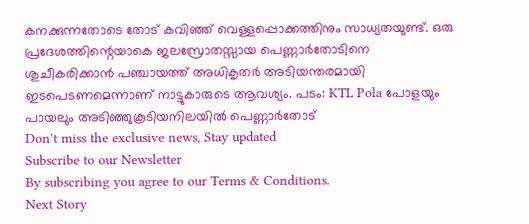കനക്കുന്നതോടെ തോട് കവിഞ്ഞ് വെള്ളപ്പൊക്കത്തിനും സാധ്യതയുണ്ട്. ഒരു പ്രദേശത്തിന്റെയാകെ ജലസ്രോതസ്സായ പെണ്ണാർതോടിനെ ശുചീകരിക്കാൻ പഞ്ചായത്ത് അധികൃതർ അടിയന്തരമായി ഇടപെടണമെന്നാണ് നാട്ടുകാരുടെ ആവശ്യം. പടം: KTL Pola പോളയും പായലും അടിഞ്ഞുകൂടിയനിലയിൽ പെണ്ണാർതോട്
Don't miss the exclusive news, Stay updated
Subscribe to our Newsletter
By subscribing you agree to our Terms & Conditions.
Next Story